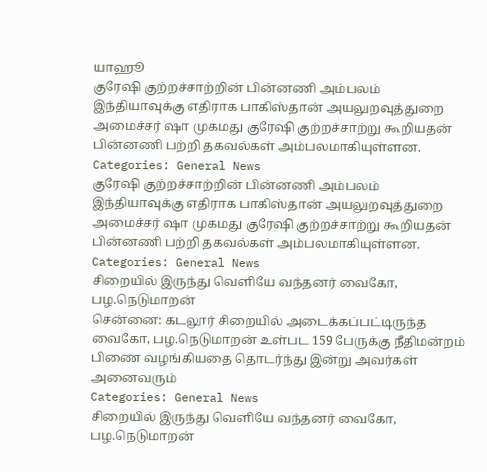யாஹூ
குரேஷி குற்றச்சாற்றின் பின்னணி அம்பலம்
இந்தியாவுக்கு எதிராக பாகிஸ்தான் அயலுறவுத்துறை அமைச்சர் ஷா முகமது குரேஷி குற்றச்சாற்று கூறியதன் பின்னணி பற்றி தகவல்கள் அம்பலமாகியுள்ளன.
Categories: General News
குரேஷி குற்றச்சாற்றின் பின்னணி அம்பலம்
இந்தியாவுக்கு எதிராக பாகிஸ்தான் அயலுறவுத்துறை அமைச்சர் ஷா முகமது குரேஷி குற்றச்சாற்று கூறியதன் பின்னணி பற்றி தகவல்கள் அம்பலமாகியுள்ளன.
Categories: General News
சிறையில் இருந்து வெளியே வந்தனர் வைகோ, பழ.நெடுமாறன்
சென்னை: கடலூர் சிறையில் அடைக்கப்பட்டிருந்த வைகோ, பழ.நெடுமாறன் உள்பட 159 பேருக்கு நீதிமன்றம் பிணை வழங்கியதை தொடர்ந்து இன்று அவர்கள் அனைவரும்
Categories: General News
சிறையில் இருந்து வெளியே வந்தனர் வைகோ, பழ.நெடுமாறன்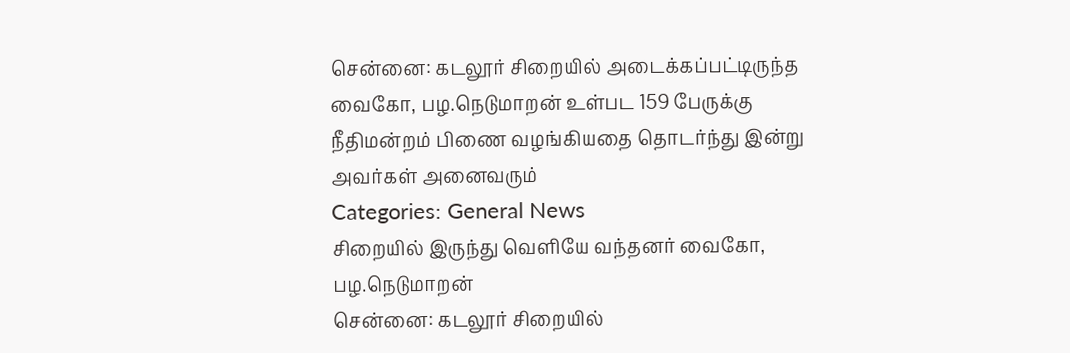சென்னை: கடலூர் சிறையில் அடைக்கப்பட்டிருந்த வைகோ, பழ.நெடுமாறன் உள்பட 159 பேருக்கு நீதிமன்றம் பிணை வழங்கியதை தொடர்ந்து இன்று அவர்கள் அனைவரும்
Categories: General News
சிறையில் இருந்து வெளியே வந்தனர் வைகோ, பழ.நெடுமாறன்
சென்னை: கடலூர் சிறையில்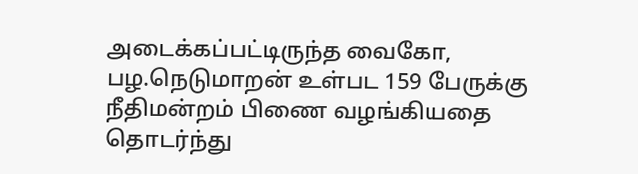அடைக்கப்பட்டிருந்த வைகோ, பழ.நெடுமாறன் உள்பட 159 பேருக்கு நீதிமன்றம் பிணை வழங்கியதை தொடர்ந்து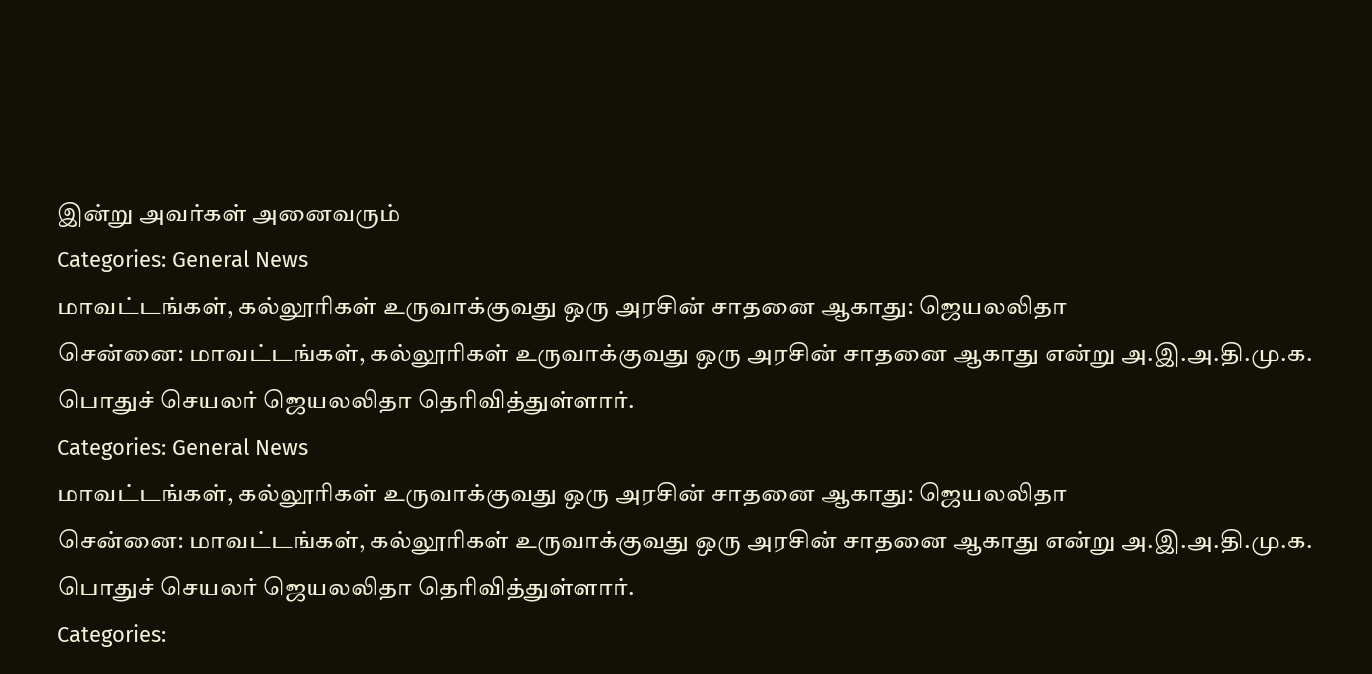இன்று அவர்கள் அனைவரும்
Categories: General News
மாவட்டங்கள், கல்லூரிகள் உருவாக்குவது ஒரு அரசின் சாதனை ஆகாது: ஜெயலலிதா
சென்னை: மாவட்டங்கள், கல்லூரிகள் உருவாக்குவது ஒரு அரசின் சாதனை ஆகாது என்று அ.இ.அ.தி.மு.க. பொதுச் செயலர் ஜெயலலிதா தெரிவித்துள்ளார்.
Categories: General News
மாவட்டங்கள், கல்லூரிகள் உருவாக்குவது ஒரு அரசின் சாதனை ஆகாது: ஜெயலலிதா
சென்னை: மாவட்டங்கள், கல்லூரிகள் உருவாக்குவது ஒரு அரசின் சாதனை ஆகாது என்று அ.இ.அ.தி.மு.க. பொதுச் செயலர் ஜெயலலிதா தெரிவித்துள்ளார்.
Categories: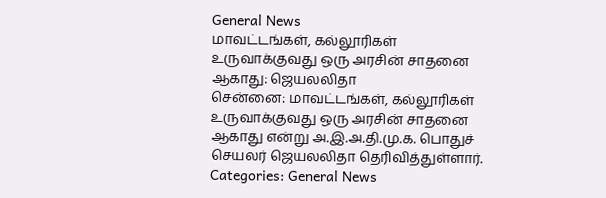General News
மாவட்டங்கள், கல்லூரிகள் உருவாக்குவது ஒரு அரசின் சாதனை ஆகாது: ஜெயலலிதா
சென்னை: மாவட்டங்கள், கல்லூரிகள் உருவாக்குவது ஒரு அரசின் சாதனை ஆகாது என்று அ.இ.அ.தி.மு.க. பொதுச் செயலர் ஜெயலலிதா தெரிவித்துள்ளார்.
Categories: General News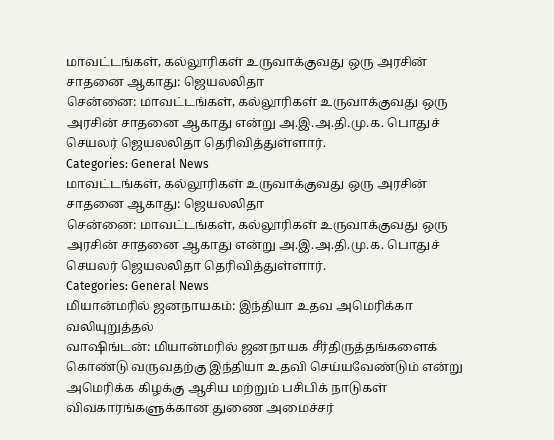மாவட்டங்கள், கல்லூரிகள் உருவாக்குவது ஒரு அரசின் சாதனை ஆகாது: ஜெயலலிதா
சென்னை: மாவட்டங்கள், கல்லூரிகள் உருவாக்குவது ஒரு அரசின் சாதனை ஆகாது என்று அ.இ.அ.தி.மு.க. பொதுச் செயலர் ஜெயலலிதா தெரிவித்துள்ளார்.
Categories: General News
மாவட்டங்கள், கல்லூரிகள் உருவாக்குவது ஒரு அரசின் சாதனை ஆகாது: ஜெயலலிதா
சென்னை: மாவட்டங்கள், கல்லூரிகள் உருவாக்குவது ஒரு அரசின் சாதனை ஆகாது என்று அ.இ.அ.தி.மு.க. பொதுச் செயலர் ஜெயலலிதா தெரிவித்துள்ளார்.
Categories: General News
மியான்மரில் ஜனநாயகம்: இந்தியா உதவ அமெரிக்கா வலியுறுத்தல்
வாஷிங்டன்: மியான்மரில் ஜனநாயக சீர்திருத்தங்களைக் கொண்டு வருவதற்கு இந்தியா உதவி செய்யவேண்டும் என்று அமெரிக்க கிழக்கு ஆசிய மற்றும் பசிபிக் நாடுகள் விவகாரங்களுக்கான துணை அமைச்சர்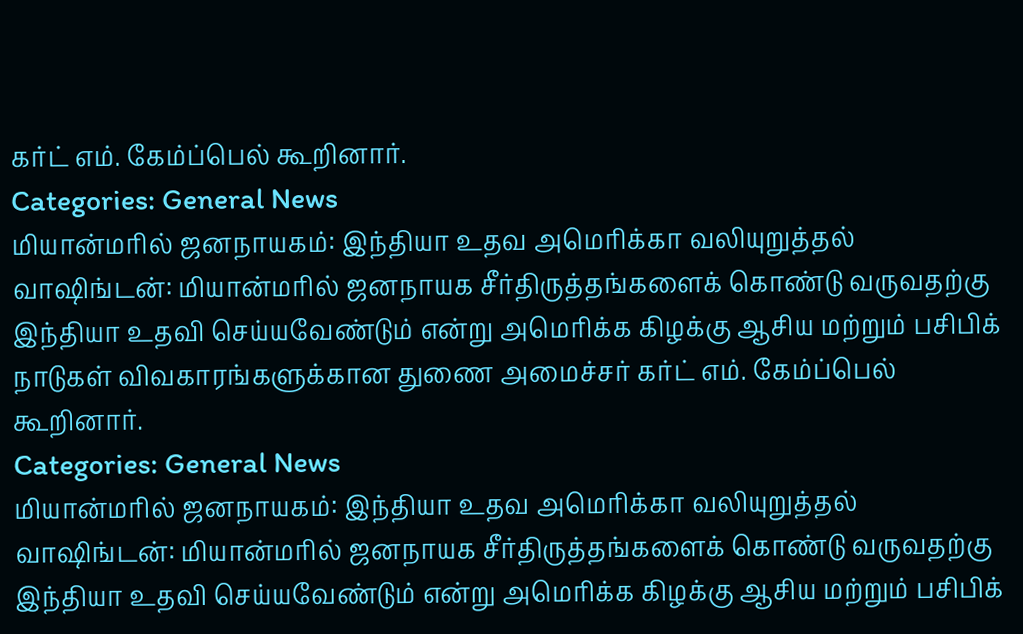கர்ட் எம். கேம்ப்பெல் கூறினார்.
Categories: General News
மியான்மரில் ஜனநாயகம்: இந்தியா உதவ அமெரிக்கா வலியுறுத்தல்
வாஷிங்டன்: மியான்மரில் ஜனநாயக சீர்திருத்தங்களைக் கொண்டு வருவதற்கு இந்தியா உதவி செய்யவேண்டும் என்று அமெரிக்க கிழக்கு ஆசிய மற்றும் பசிபிக் நாடுகள் விவகாரங்களுக்கான துணை அமைச்சர் கர்ட் எம். கேம்ப்பெல் கூறினார்.
Categories: General News
மியான்மரில் ஜனநாயகம்: இந்தியா உதவ அமெரிக்கா வலியுறுத்தல்
வாஷிங்டன்: மியான்மரில் ஜனநாயக சீர்திருத்தங்களைக் கொண்டு வருவதற்கு இந்தியா உதவி செய்யவேண்டும் என்று அமெரிக்க கிழக்கு ஆசிய மற்றும் பசிபிக்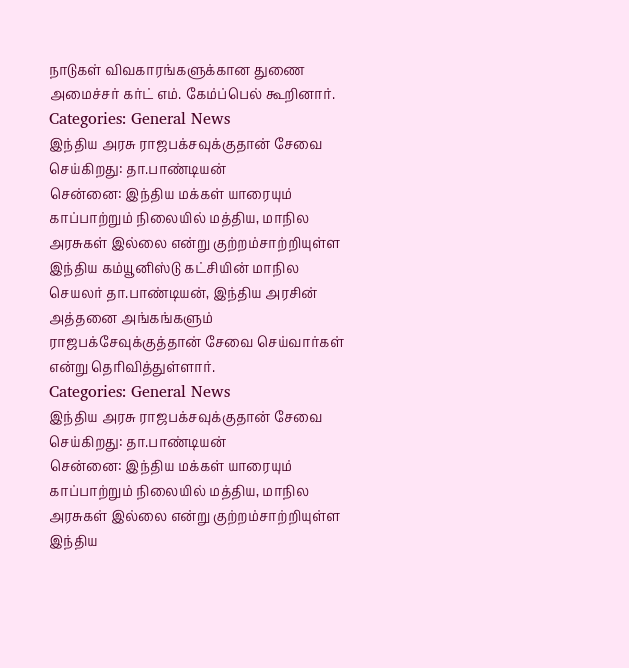நாடுகள் விவகாரங்களுக்கான துணை அமைச்சர் கர்ட் எம். கேம்ப்பெல் கூறினார்.
Categories: General News
இந்திய அரசு ராஜபக்சவுக்குதான் சேவை செய்கிறது: தா.பாண்டியன்
சென்னை: இந்திய மக்கள் யாரையும் காப்பாற்றும் நிலையில் மத்திய, மாநில அரசுகள் இல்லை என்று குற்றம்சாற்றியுள்ள இந்திய கம்யூனிஸ்டு கட்சியின் மாநில செயலர் தா.பாண்டியன், இந்திய அரசின் அத்தனை அங்கங்களும் ராஜபக்சேவுக்குத்தான் சேவை செய்வார்கள் என்று தெரிவித்துள்ளார்.
Categories: General News
இந்திய அரசு ராஜபக்சவுக்குதான் சேவை செய்கிறது: தா.பாண்டியன்
சென்னை: இந்திய மக்கள் யாரையும் காப்பாற்றும் நிலையில் மத்திய, மாநில அரசுகள் இல்லை என்று குற்றம்சாற்றியுள்ள இந்திய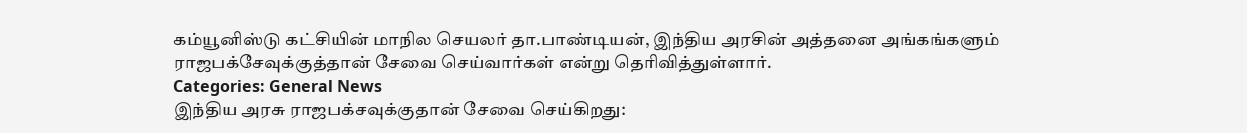கம்யூனிஸ்டு கட்சியின் மாநில செயலர் தா.பாண்டியன், இந்திய அரசின் அத்தனை அங்கங்களும் ராஜபக்சேவுக்குத்தான் சேவை செய்வார்கள் என்று தெரிவித்துள்ளார்.
Categories: General News
இந்திய அரசு ராஜபக்சவுக்குதான் சேவை செய்கிறது: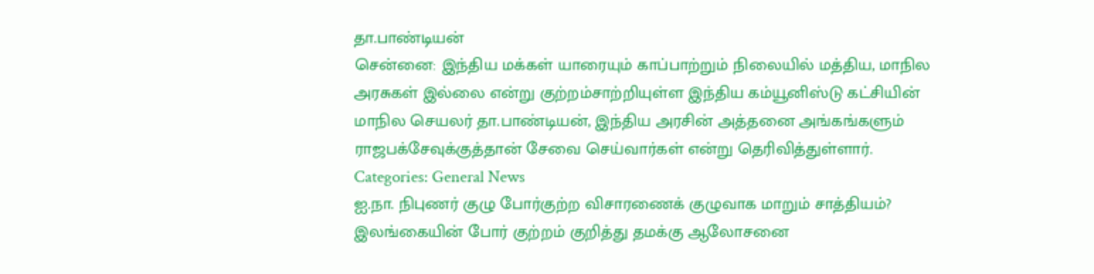தா.பாண்டியன்
சென்னை: இந்திய மக்கள் யாரையும் காப்பாற்றும் நிலையில் மத்திய, மாநில அரசுகள் இல்லை என்று குற்றம்சாற்றியுள்ள இந்திய கம்யூனிஸ்டு கட்சியின் மாநில செயலர் தா.பாண்டியன், இந்திய அரசின் அத்தனை அங்கங்களும் ராஜபக்சேவுக்குத்தான் சேவை செய்வார்கள் என்று தெரிவித்துள்ளார்.
Categories: General News
ஐ.நா. நிபுணர் குழு போர்குற்ற விசாரணைக் குழுவாக மாறும் சாத்தியம்?
இலங்கையின் போர் குற்றம் குறித்து தமக்கு ஆலோசனை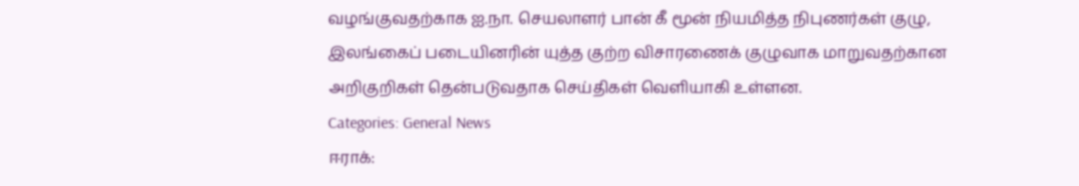வழங்குவதற்காக ஐ.நா. செயலாளர் பான் கீ மூன் நியமித்த நிபுணர்கள் குழு, இலங்கைப் படையினரின் யுத்த குற்ற விசாரணைக் குழுவாக மாறுவதற்கான அறிகுறிகள் தென்படுவதாக செய்திகள் வெளியாகி உள்ளன.
Categories: General News
ஈராக்: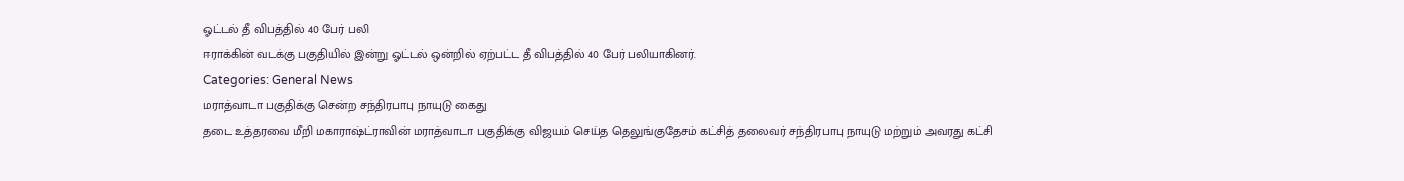ஓட்டல் தீ விபத்தில் 40 பேர் பலி
ஈராக்கின் வடக்கு பகுதியில் இன்று ஓட்டல் ஒன்றில் ஏற்பட்ட தீ விபத்தில் 40 பேர் பலியாகினர்.
Categories: General News
மராத்வாடா பகுதிக்கு சென்ற சந்திரபாபு நாயுடு கைது
தடை உத்தரவை மீறி மகாராஷ்ட்ராவின் மராத்வாடா பகுதிக்கு விஜயம் செய்த தெலுங்குதேசம் கட்சித் தலைவர் சந்திரபாபு நாயுடு மற்றும் அவரது கட்சி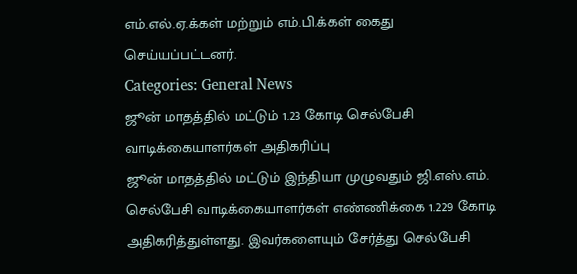எம்.எல்.ஏ.க்கள் மற்றும் எம்.பி.க்கள் கைது செய்யப்பட்டனர்.
Categories: General News
ஜூன் மாதத்தில் மட்டும் 1.23 கோடி செல்பேசி வாடிக்கையாளர்கள் அதிகரிப்பு
ஜூன் மாதத்தில் மட்டும் இந்தியா முழுவதும் ஜி.எஸ்.எம். செல்பேசி வாடிக்கையாளர்கள் எண்ணிக்கை 1.229 கோடி அதிகரித்துள்ளது. இவர்களையும் சேர்த்து செல்பேசி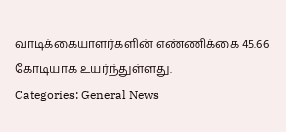வாடிக்கையாளர்களின் எண்ணிக்கை 45.66 கோடியாக உயர்ந்துள்ளது.
Categories: General News